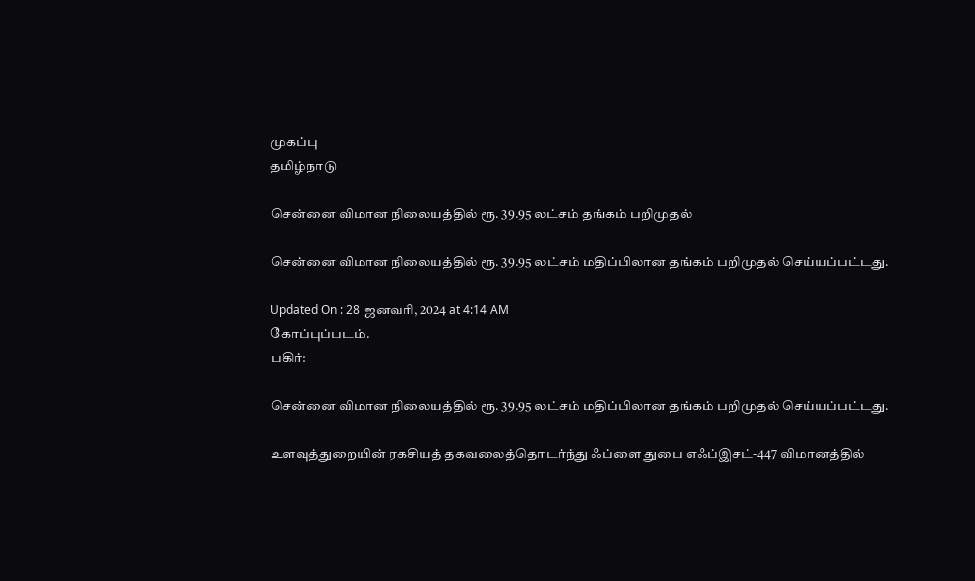முகப்பு
தமிழ்நாடு

சென்னை விமான நிலையத்தில் ரூ‌. 39.95 லட்சம் தங்கம் பறிமுதல்

சென்னை விமான நிலையத்தில் ரூ‌. 39.95 லட்சம் மதிப்பிலான தங்கம் பறிமுதல் செய்யப்பட்டது.

Updated On : 28 ஜனவரி, 2024 at 4:14 AM
கோப்புப்படம்.
பகிர்:

சென்னை விமான நிலையத்தில் ரூ‌. 39.95 லட்சம் மதிப்பிலான தங்கம் பறிமுதல் செய்யப்பட்டது.

உளவுத்துறையின் ரகசியத் தகவலைத்தொடர்ந்து ஃப்ளை துபை எஃப்இசட்-447 விமானத்தில்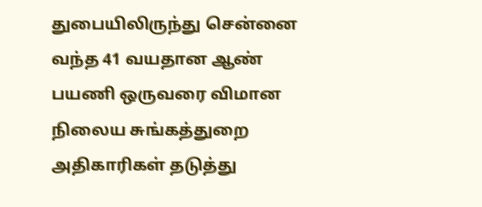துபையிலிருந்து சென்னை வந்த 41 வயதான ஆண் பயணி ஒருவரை விமான நிலைய சுங்கத்துறை அதிகாரிகள் தடுத்து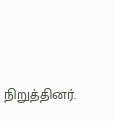நிறுத்தினர்.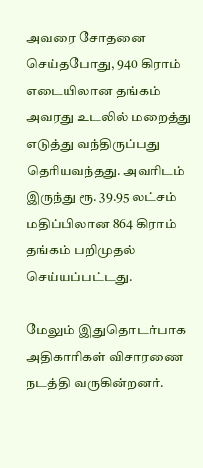அவரை சோதனை செய்தபோது, 940 கிராம் எடையிலான தங்கம் அவரது உடலில் மறைத்து எடுத்து வந்திருப்பது தெரியவந்தது. அவரிடம் இருந்து ரூ. 39.95 லட்சம் மதிப்பிலான 864 கிராம் தங்கம் பறிமுதல் செய்யப்பட்டது.

மேலும் இதுதொடர்பாக அதிகாரிகள் விசாரணை நடத்தி வருகின்றனர்.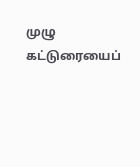முழு கட்டுரையைப்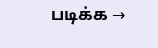படிக்க →